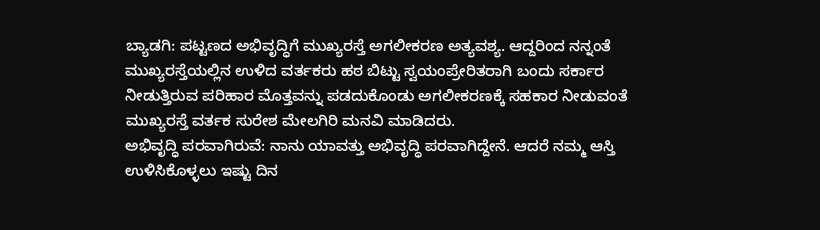ಬ್ಯಾಡಗಿ: ಪಟ್ಟಣದ ಅಭಿವೃದ್ಧಿಗೆ ಮುಖ್ಯರಸ್ತೆ ಅಗಲೀಕರಣ ಅತ್ಯವಶ್ಯ. ಆದ್ದರಿಂದ ನನ್ನಂತೆ ಮುಖ್ಯರಸ್ತೆಯಲ್ಲಿನ ಉಳಿದ ವರ್ತಕರು ಹಠ ಬಿಟ್ಟು ಸ್ವಯಂಪ್ರೇರಿತರಾಗಿ ಬಂದು ಸರ್ಕಾರ ನೀಡುತ್ತಿರುವ ಪರಿಹಾರ ಮೊತ್ತವನ್ನು ಪಡದುಕೊಂಡು ಅಗಲೀಕರಣಕ್ಕೆ ಸಹಕಾರ ನೀಡುವಂತೆ ಮುಖ್ಯರಸ್ತೆ ವರ್ತಕ ಸುರೇಶ ಮೇಲಗಿರಿ ಮನವಿ ಮಾಡಿದರು.
ಅಭಿವೃದ್ಧಿ ಪರವಾಗಿರುವೆ: ನಾನು ಯಾವತ್ತು ಅಭಿವೃದ್ಧಿ ಪರವಾಗಿದ್ದೇನೆ. ಆದರೆ ನಮ್ಮ ಆಸ್ತಿ ಉಳಿಸಿಕೊಳ್ಳಲು ಇಷ್ಟು ದಿನ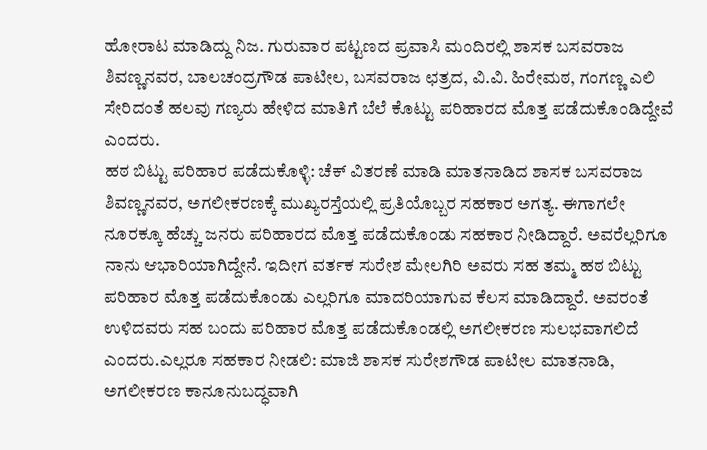ಹೋರಾಟ ಮಾಡಿದ್ದು ನಿಜ. ಗುರುವಾರ ಪಟ್ಟಣದ ಪ್ರವಾಸಿ ಮಂದಿರಲ್ಲಿ ಶಾಸಕ ಬಸವರಾಜ ಶಿವಣ್ಣನವರ, ಬಾಲಚಂದ್ರಗೌಡ ಪಾಟೀಲ, ಬಸವರಾಜ ಛತ್ರದ, ವಿ.ವಿ. ಹಿರೇಮಠ, ಗಂಗಣ್ಣ ಎಲಿ ಸೇರಿದಂತೆ ಹಲವು ಗಣ್ಯರು ಹೇಳಿದ ಮಾತಿಗೆ ಬೆಲೆ ಕೊಟ್ಟು ಪರಿಹಾರದ ಮೊತ್ತ ಪಡೆದುಕೊಂಡಿದ್ದೇವೆ ಎಂದರು.
ಹಠ ಬಿಟ್ಟು ಪರಿಹಾರ ಪಡೆದುಕೊಳ್ಳಿ: ಚೆಕ್ ವಿತರಣೆ ಮಾಡಿ ಮಾತನಾಡಿದ ಶಾಸಕ ಬಸವರಾಜ ಶಿವಣ್ಣನವರ, ಅಗಲೀಕರಣಕ್ಕೆ ಮುಖ್ಯರಸ್ತೆಯಲ್ಲಿ ಪ್ರತಿಯೊಬ್ಬರ ಸಹಕಾರ ಅಗತ್ಯ. ಈಗಾಗಲೇ ನೂರಕ್ಕೂ ಹೆಚ್ಚು ಜನರು ಪರಿಹಾರದ ಮೊತ್ತ ಪಡೆದುಕೊಂಡು ಸಹಕಾರ ನೀಡಿದ್ದಾರೆ. ಅವರೆಲ್ಲರಿಗೂ ನಾನು ಆಭಾರಿಯಾಗಿದ್ದೇನೆ. ಇದೀಗ ವರ್ತಕ ಸುರೇಶ ಮೇಲಗಿರಿ ಅವರು ಸಹ ತಮ್ಮ ಹಠ ಬಿಟ್ಟು ಪರಿಹಾರ ಮೊತ್ತ ಪಡೆದುಕೊಂಡು ಎಲ್ಲರಿಗೂ ಮಾದರಿಯಾಗುವ ಕೆಲಸ ಮಾಡಿದ್ದಾರೆ. ಅವರಂತೆ ಉಳಿದವರು ಸಹ ಬಂದು ಪರಿಹಾರ ಮೊತ್ತ ಪಡೆದುಕೊಂಡಲ್ಲಿ ಅಗಲೀಕರಣ ಸುಲಭವಾಗಲಿದೆ ಎಂದರು.ಎಲ್ಲರೂ ಸಹಕಾರ ನೀಡಲಿ: ಮಾಜಿ ಶಾಸಕ ಸುರೇಶಗೌಡ ಪಾಟೀಲ ಮಾತನಾಡಿ, ಅಗಲೀಕರಣ ಕಾನೂನುಬದ್ಧವಾಗಿ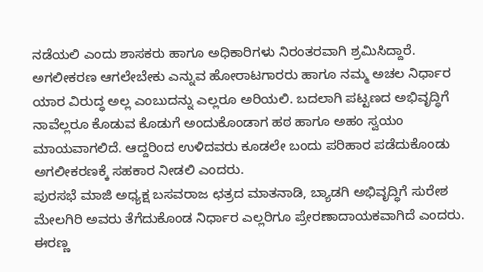ನಡೆಯಲಿ ಎಂದು ಶಾಸಕರು ಹಾಗೂ ಅಧಿಕಾರಿಗಳು ನಿರಂತರವಾಗಿ ಶ್ರಮಿಸಿದ್ದಾರೆ. ಅಗಲೀಕರಣ ಆಗಲೇಬೇಕು ಎನ್ನುವ ಹೋರಾಟಗಾರರು ಹಾಗೂ ನಮ್ಮ ಅಚಲ ನಿರ್ಧಾರ ಯಾರ ವಿರುದ್ಧ ಅಲ್ಲ ಎಂಬುದನ್ನು ಎಲ್ಲರೂ ಅರಿಯಲಿ. ಬದಲಾಗಿ ಪಟ್ಟಣದ ಅಭಿವೃದ್ಧಿಗೆ ನಾವೆಲ್ಲರೂ ಕೊಡುವ ಕೊಡುಗೆ ಅಂದುಕೊಂಡಾಗ ಹಠ ಹಾಗೂ ಅಹಂ ಸ್ವಯಂ ಮಾಯವಾಗಲಿದೆ. ಆದ್ದರಿಂದ ಉಳಿದವರು ಕೂಡಲೇ ಬಂದು ಪರಿಹಾರ ಪಡೆದುಕೊಂಡು ಅಗಲೀಕರಣಕ್ಕೆ ಸಹಕಾರ ನೀಡಲಿ ಎಂದರು.
ಪುರಸಭೆ ಮಾಜಿ ಅಧ್ಯಕ್ಷ ಬಸವರಾಜ ಛತ್ರದ ಮಾತನಾಡಿ, ಬ್ಯಾಡಗಿ ಅಭಿವೃದ್ಧಿಗೆ ಸುರೇಶ ಮೇಲಗಿರಿ ಅವರು ತೆಗೆದುಕೊಂಡ ನಿರ್ಧಾರ ಎಲ್ಲರಿಗೂ ಪ್ರೇರಣಾದಾಯಕವಾಗಿದೆ ಎಂದರು. ಈರಣ್ಣ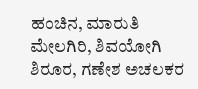ಹಂಚಿನ, ಮಾರುತಿ ಮೇಲಗಿರಿ, ಶಿವಯೋಗಿ ಶಿರೂರ, ಗಣೇಶ ಅಚಲಕರ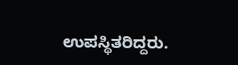ಉಪಸ್ಥಿತರಿದ್ದರು.